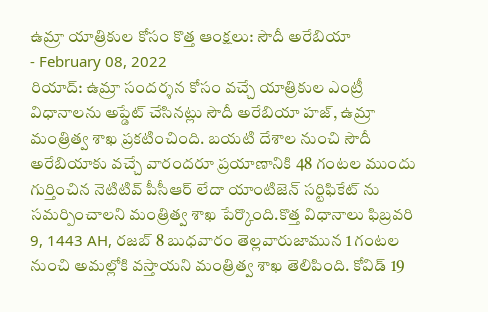ఉమ్రా యాత్రికుల కోసం కొత్త ఆంక్షలు: సౌదీ అరేబియా
- February 08, 2022
రియాద్: ఉమ్రా సందర్శన కోసం వచ్చే యాత్రికుల ఎంట్రీ విధానాలను అప్డేట్ చేసినట్లు సౌదీ అరేబియా హజ్, ఉమ్రా మంత్రిత్వ శాఖ ప్రకటించింది. బయటి దేశాల నుంచి సౌదీ అరేబియాకు వచ్చే వారందరూ ప్రయాణానికి 48 గంటల ముందు గుర్తించిన నెటిటివ్ పీసీఆర్ లేదా యాంటిజెన్ సర్టిఫికేట్ ను సమర్పించాలని మంత్రిత్వ శాఖ పేర్కొంది.కొత్త విధానాలు ఫిబ్రవరి 9, 1443 AH, రజబ్ 8 బుధవారం తెల్లవారుజామున 1 గంటల నుంచి అమల్లోకి వస్తాయని మంత్రిత్వ శాఖ తెలిపింది. కోవిడ్ 19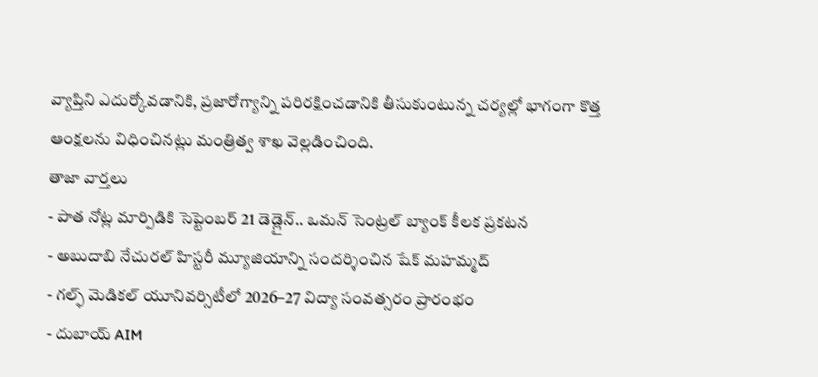వ్యాప్తిని ఎదుర్కోవడానికి, ప్రజారోగ్యాన్ని పరిరక్షించడానికి తీసుకుంటున్న చర్యల్లో భాగంగా కొత్త ఆంక్షలను విధించినట్లు మంత్రిత్వ శాఖ వెల్లడించింది.
తాజా వార్తలు
- పాత నోట్ల మార్పిడికి సెప్టెంబర్ 21 డెడ్లైన్.. ఒమన్ సెంట్రల్ బ్యాంక్ కీలక ప్రకటన
- అబుదాబి నేచురల్ హిస్టరీ మ్యూజియాన్ని సందర్శించిన షేక్ మహమ్మద్
- గల్ఫ్ మెడికల్ యూనివర్సిటీలో 2026–27 విద్యా సంవత్సరం ప్రారంభం
- దుబాయ్ AIM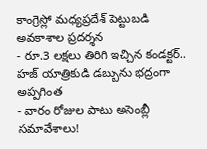కాంగ్రెస్లో మధ్యప్రదేశ్ పెట్టుబడి అవకాశాల ప్రదర్శన
- రూ.3 లక్షలు తిరిగి ఇచ్చిన కండక్టర్.. హజ్ యాత్రికుడి డబ్బును భద్రంగా అప్పగింత
- వారం రోజుల పాటు అసెంబ్లీ సమావేశాలు!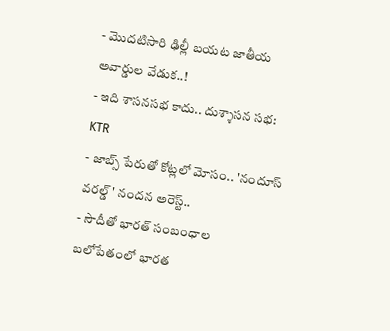- మొదటిసారి ఢిల్లీ బయట జాతీయ అవార్డుల వేడుక..!
- ఇది శాసనసభ కాదు.. దుశ్శాసన సభ: KTR
- జాబ్స్ పేరుతో కోట్లలో మోసం.. 'నందూస్ వరల్డ్' నందన అరెస్ట్..
- సౌదీతో భారత్ సంబంధాల బలోపేతంలో భారత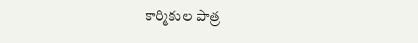కార్మికుల పాత్ర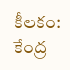కీలకం: కేంద్ర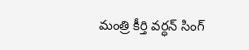మంత్రి కీర్తి వర్ధన్ సింగ్